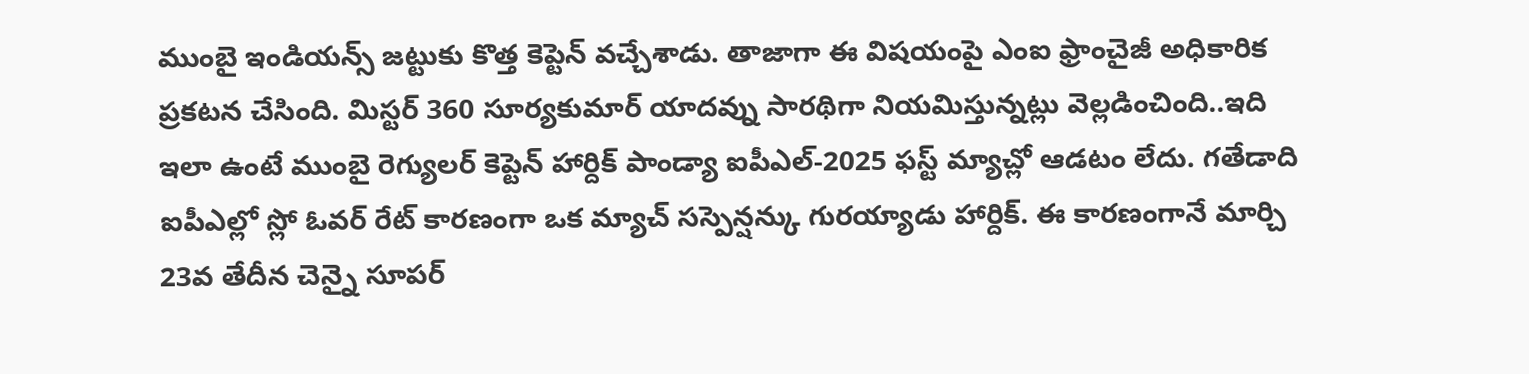ముంబై ఇండియన్స్ జట్టుకు కొత్త కెప్టెన్ వచ్చేశాడు. తాజాగా ఈ విషయంపై ఎంఐ ఫ్రాంచైజీ అధికారిక ప్రకటన చేసింది. మిస్టర్ 360 సూర్యకుమార్ యాదవ్ను సారథిగా నియమిస్తున్నట్లు వెల్లడించింది..ఇది ఇలా ఉంటే ముంబై రెగ్యులర్ కెప్టెన్ హార్దిక్ పాండ్యా ఐపీఎల్-2025 ఫస్ట్ మ్యాచ్లో ఆడటం లేదు. గతేడాది ఐపీఎల్లో స్లో ఓవర్ రేట్ కారణంగా ఒక మ్యాచ్ సస్పెన్షన్కు గురయ్యాడు హార్దిక్. ఈ కారణంగానే మార్చి 23వ తేదీన చెన్నై సూపర్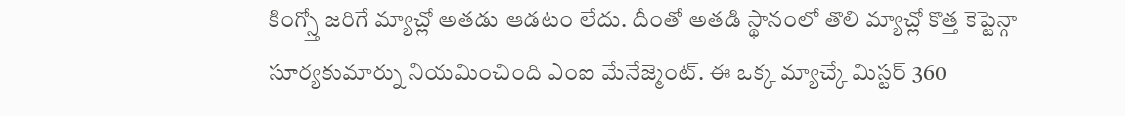కింగ్స్తో జరిగే మ్యాచ్లో అతడు ఆడటం లేదు. దీంతో అతడి స్థానంలో తొలి మ్యాచ్లో కొత్త కెప్టెన్గా సూర్యకుమార్ను నియమించింది ఎంఐ మేనేజ్మెంట్. ఈ ఒక్క మ్యాచ్కే మిస్టర్ 360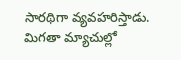సారథిగా వ్యవహరిస్తాడు. మిగతా మ్యాచుల్లో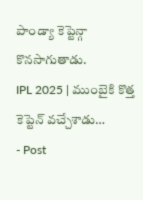పాండ్యా కెప్టెన్గా కొనసాగుతాడు.
IPL 2025 | ముంబైకి కొత్త కెప్టెన్ వచ్చేశాడు…
- Post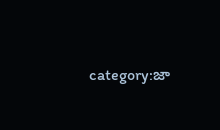category:జా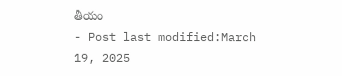తీయం
- Post last modified:March 19, 2025